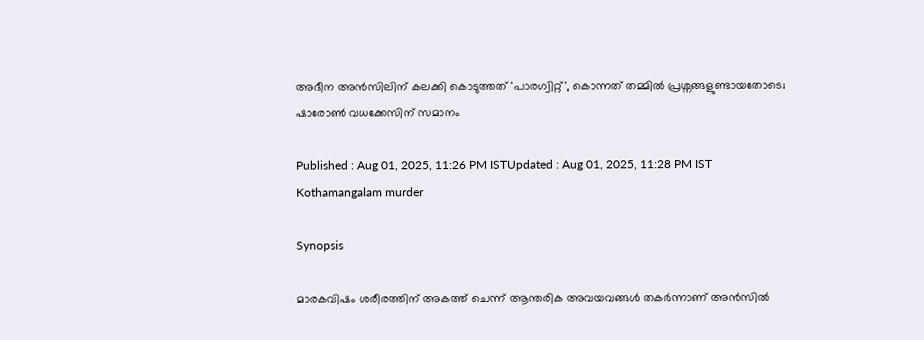അദീന അൻസിലിന് കലക്കി കൊടുത്തത് 'പാരഗ്വിറ്റ്', കൊന്നത് തമ്മിൽ പ്രശ്നങ്ങളുണ്ടായതോടെ; ഷാരോൺ വധക്കേസിന് സമാനം

Published : Aug 01, 2025, 11:26 PM ISTUpdated : Aug 01, 2025, 11:28 PM IST
Kothamangalam murder

Synopsis

മാരകവിഷം ശരീരത്തിന് അകത്ത് ചെന്ന് ആന്തരിക അവയവങ്ങൾ തകർന്നാണ് അൻസിൽ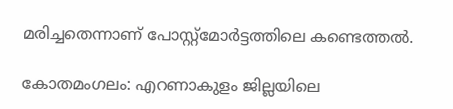മരിച്ചതെന്നാണ് പോസ്റ്റ്മോർട്ടത്തിലെ കണ്ടെത്തൽ.

കോതമംഗലം: എറണാകുളം ജില്ലയിലെ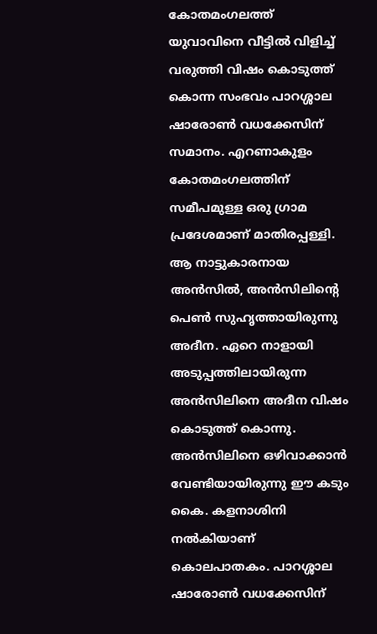കോതമംഗലത്ത് യുവാവിനെ വീട്ടിൽ വിളിച്ച് വരുത്തി വിഷം കൊടുത്ത് കൊന്ന സംഭവം പാറശ്ശാല ഷാരോൺ വധക്കേസിന് സമാനം. എറണാകുളം കോതമംഗലത്തിന് സമീപമുള്ള ഒരു ഗ്രാമ പ്രദേശമാണ് മാതിരപ്പള്ളി. ആ നാട്ടുകാരനായ അൻസിൽ, അൻസിലിന്‍റെ പെൺ സുഹൃത്തായിരുന്നു അദീന. ഏറെ നാളായി അടുപ്പത്തിലായിരുന്ന അൻസിലിനെ അദീന വിഷം കൊടുത്ത് കൊന്നു. അൻസിലിനെ ഒഴിവാക്കാൻ വേണ്ടിയായിരുന്നു ഈ കടും കൈ. കളനാശിനി നൽകിയാണ് കൊലപാതകം. പാറശ്ശാല ഷാരോൺ വധക്കേസിന്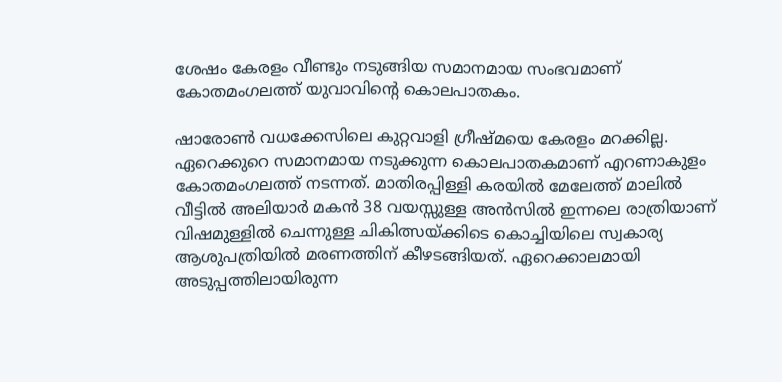ശേഷം കേരളം വീണ്ടും നടുങ്ങിയ സമാനമായ സംഭവമാണ് കോതമംഗലത്ത് യുവാവിന്‍റെ കൊലപാതകം.

ഷാരോൺ വധക്കേസിലെ കുറ്റവാളി ഗ്രീഷ്മയെ കേരളം മറക്കില്ല. ഏറെക്കുറെ സമാനമായ നടുക്കുന്ന കൊലപാതകമാണ് എറണാകുളം കോതമംഗലത്ത് നടന്നത്. മാതിരപ്പിള്ളി കരയിൽ മേലേത്ത് മാലിൽ വീട്ടിൽ അലിയാർ മകൻ 38 വയസ്സുള്ള അൻസിൽ ഇന്നലെ രാത്രിയാണ് വിഷമുള്ളിൽ ചെന്നുള്ള ചികിത്സയ്ക്കിടെ കൊച്ചിയിലെ സ്വകാര്യ ആശുപത്രിയിൽ മരണത്തിന് കീഴടങ്ങിയത്. ഏറെക്കാലമായി അടുപ്പത്തിലായിരുന്ന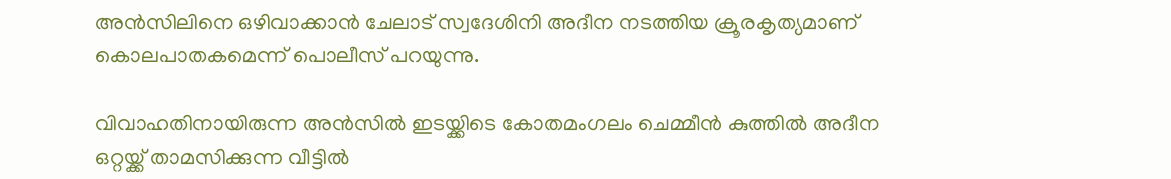അന്‍സിലിനെ ഒഴിവാക്കാൻ ചേലാട് സ്വദേശിനി അദീന നടത്തിയ ക്രൂരകൃത്യമാണ് കൊലപാതകമെന്ന് പൊലീസ് പറയുന്നു.

വിവാഹതിനായിരുന്ന അൻസിൽ ഇടയ്ക്കിടെ കോതമംഗലം ചെമ്മീൻ കുത്തിൽ അദീന ഒറ്റയ്ക്ക് താമസിക്കുന്ന വീട്ടിൽ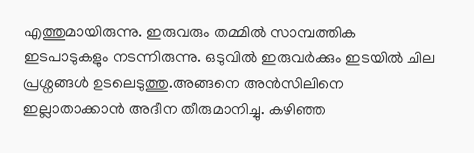എത്തുമായിരുന്നു. ഇരുവരും തമ്മിൽ സാമ്പത്തിക ഇടപാടുകളും നടന്നിരുന്നു. ഒടുവിൽ ഇരുവർക്കും ഇടയിൽ ചില പ്രശ്നങ്ങൾ ഉടലെടുത്തു.അങ്ങനെ അന്‍സിലിനെ ഇല്ലാതാക്കാൻ അദീന തീരുമാനിച്ചു. കഴിഞ്ഞ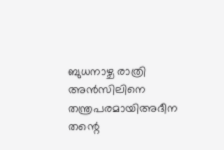ബുധനാഴ്ച രാത്രി അന്‍സിലിനെ തന്ത്രപരമായിഅദീന തന്റെ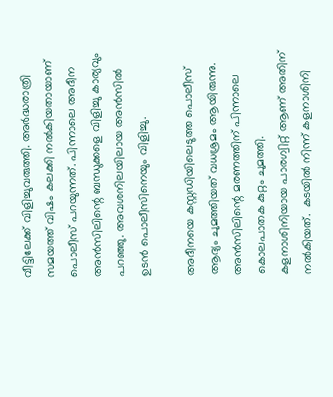വീട്ടിലേക്ക് വിളിച്ചുവരുത്തി. അർദ്ധരാത്രി സമയത്ത് വിഷം കലക്കി നൽകിയതായാണ് പൊലീസ് പറയുന്നത്. പിന്നാലെ അദീന അൻസിലിന്റെ ബന്ധുക്കളെ വിളിച്ചു കാര്യവും പറഞ്ഞു. അവശനിലയിലായ അൻസിൽ ഉടൻ പൊലീസിനെയും വിളിച്ചു.

അദീനയെ കസ്റ്റഡിയിലെടുത്ത പൊലീസ് ആദ്യം ചുമത്തിയത് വധശ്രമം ആയിരുന്നു. അൻസിലിന്റെ മരണത്തിന് പിന്നാലെ കൊലപാതക കുറ്റം ചുമത്തി. കളനാശിനിയായ പാരഗ്വിറ്റ് ആണ് അതിന് നൽകിയത്.  കടയിൽ നിന്ന് കളനാശിനി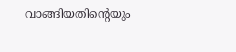വാങ്ങിയതിന്റെയും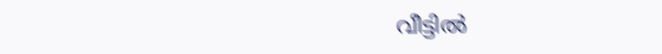വീട്ടിൽ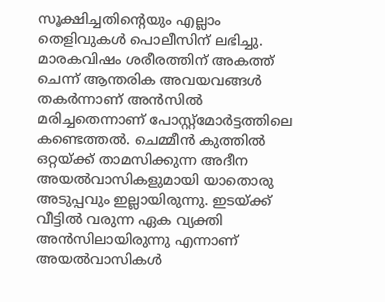സൂക്ഷിച്ചതിന്‍റെയും എല്ലാം തെളിവുകൾ പൊലീസിന് ലഭിച്ചു. മാരകവിഷം ശരീരത്തിന് അകത്ത് ചെന്ന് ആന്തരിക അവയവങ്ങൾ തകർന്നാണ് അൻസിൽ മരിച്ചതെന്നാണ് പോസ്റ്റ്മോർട്ടത്തിലെ കണ്ടെത്തൽ. ചെമ്മീൻ കുത്തിൽ ഒറ്റയ്ക്ക് താമസിക്കുന്ന അദീന അയൽവാസികളുമായി യാതൊരു അടുപ്പവും ഇല്ലായിരുന്നു. ഇടയ്ക്ക് വീട്ടിൽ വരുന്ന ഏക വ്യക്തി അൻസിലായിരുന്നു എന്നാണ് അയൽവാസികൾ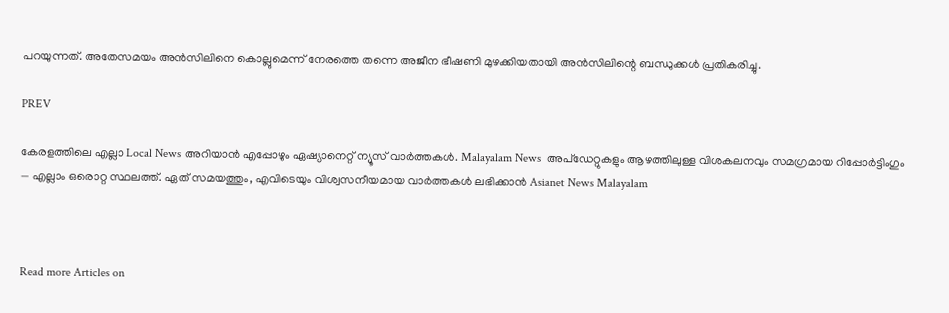പറയുന്നത്. അതേസമയം അൻസിലിനെ കൊല്ലുമെന്ന് നേരത്തെ തന്നെ അജീന ഭീഷണി മുഴക്കിയതായി അന്‍സിലിന്റെ ബന്ധുക്കൾ പ്രതികരിച്ചു.

PREV

കേരളത്തിലെ എല്ലാ Local News അറിയാൻ എപ്പോഴും ഏഷ്യാനെറ്റ് ന്യൂസ് വാർത്തകൾ. Malayalam News  അപ്‌ഡേറ്റുകളും ആഴത്തിലുള്ള വിശകലനവും സമഗ്രമായ റിപ്പോർട്ടിംഗും — എല്ലാം ഒരൊറ്റ സ്ഥലത്ത്. ഏത് സമയത്തും, എവിടെയും വിശ്വസനീയമായ വാർത്തകൾ ലഭിക്കാൻ Asianet News Malayalam



Read more Articles on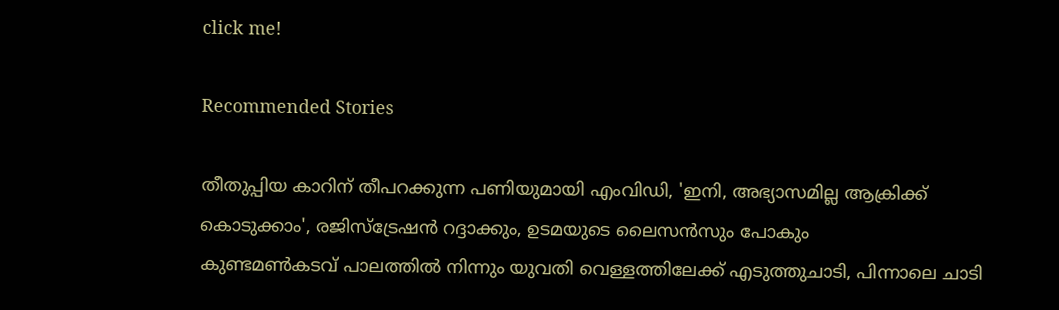click me!

Recommended Stories

തീതുപ്പിയ കാറിന് തീപറക്കുന്ന പണിയുമായി എംവിഡി, 'ഇനി, അഭ്യാസമില്ല ആക്രിക്ക് കൊടുക്കാം', രജിസ്ട്രേഷൻ റദ്ദാക്കും, ഉടമയുടെ ലൈസൻസും പോകും
കുണ്ടമൺകടവ് പാലത്തിൽ നിന്നും യുവതി വെള്ളത്തിലേക്ക് എടുത്തുചാടി, പിന്നാലെ ചാടി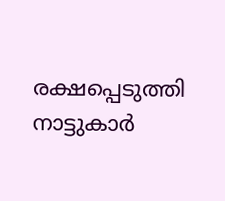രക്ഷപ്പെടുത്തി നാട്ടുകാർ